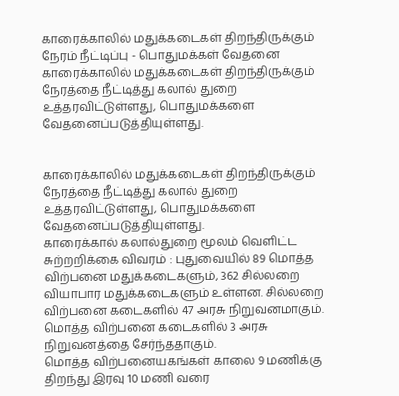காரைக்காலில் மதுக்கடைகள் திறந்திருக்கும் நேரம் நீட்டிப்பு - பொதுமக்கள் வேதனை
காரைக்காலில் மதுக்கடைகள் திறந்திருக்கும் நேரத்தை நீட்டித்து கலால் துறை உத்தரவிட்டுள்ளது, பொதுமக்களை வேதனைப்படுத்தியுள்ளது.


காரைக்காலில் மதுக்கடைகள் திறந்திருக்கும் நேரத்தை நீட்டித்து கலால் துறை உத்தரவிட்டுள்ளது, பொதுமக்களை வேதனைப்படுத்தியுள்ளது.
காரைக்கால் கலால்துறை மூலம் வெளிட்ட சுற்றறிக்கை விவரம் : புதுவையில் 89 மொத்த விற்பனை மதுக்கடைகளும், 362 சில்லறை வியாபார மதுக்கடைகளும் உள்ளன. சில்லறை விற்பனை கடைகளில் 47 அரசு நிறுவனமாகும். மொத்த விற்பனை கடைகளில் 3 அரசு நிறுவனத்தை சேர்ந்ததாகும்.
மொத்த விற்பனையகங்கள் காலை 9 மணிக்கு திறந்து இரவு 10 மணி வரை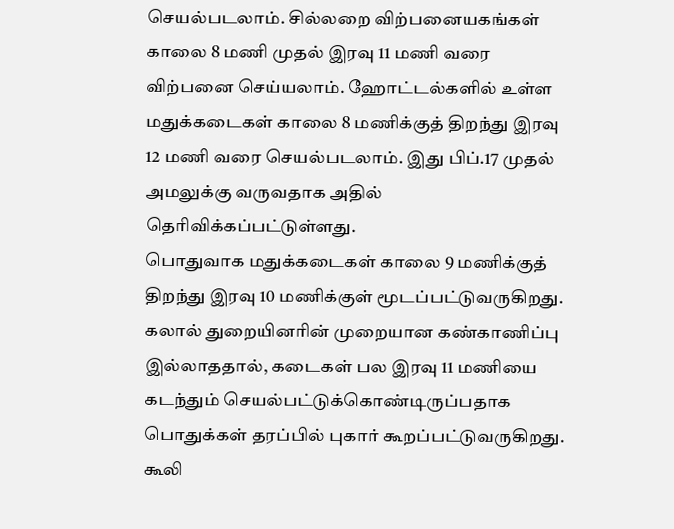செயல்படலாம். சில்லறை விற்பனையகங்கள் காலை 8 மணி முதல் இரவு 11 மணி வரை விற்பனை செய்யலாம். ஹோட்டல்களில் உள்ள மதுக்கடைகள் காலை 8 மணிக்குத் திறந்து இரவு 12 மணி வரை செயல்படலாம். இது பிப்.17 முதல் அமலுக்கு வருவதாக அதில் தெரிவிக்கப்பட்டுள்ளது.
பொதுவாக மதுக்கடைகள் காலை 9 மணிக்குத் திறந்து இரவு 10 மணிக்குள் மூடப்பட்டுவருகிறது. கலால் துறையினரின் முறையான கண்காணிப்பு இல்லாததால், கடைகள் பல இரவு 11 மணியை கடந்தும் செயல்பட்டுக்கொண்டிருப்பதாக பொதுக்கள் தரப்பில் புகார் கூறப்பட்டுவருகிறது.
கூலி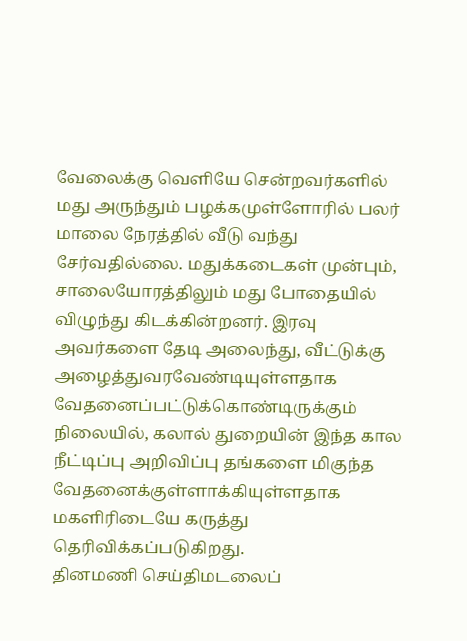வேலைக்கு வெளியே சென்றவர்களில் மது அருந்தும் பழக்கமுள்ளோரில் பலர் மாலை நேரத்தில் வீடு வந்து சேர்வதில்லை. மதுக்கடைகள் முன்பும், சாலையோரத்திலும் மது போதையில் விழுந்து கிடக்கின்றனர். இரவு அவர்களை தேடி அலைந்து, வீட்டுக்கு அழைத்துவரவேண்டியுள்ளதாக வேதனைப்பட்டுக்கொண்டிருக்கும் நிலையில், கலால் துறையின் இந்த கால நீட்டிப்பு அறிவிப்பு தங்களை மிகுந்த வேதனைக்குள்ளாக்கியுள்ளதாக மகளிரிடையே கருத்து தெரிவிக்கப்படுகிறது.
தினமணி செய்திமடலைப்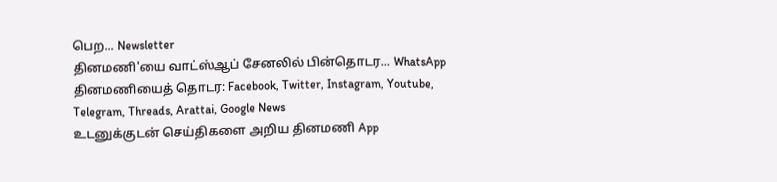பெற... Newsletter
தினமணி'யை வாட்ஸ்ஆப் சேனலில் பின்தொடர... WhatsApp
தினமணியைத் தொடர: Facebook, Twitter, Instagram, Youtube, Telegram, Threads, Arattai, Google News
உடனுக்குடன் செய்திகளை அறிய தினமணி App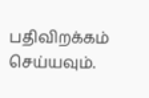பதிவிறக்கம் செய்யவும்.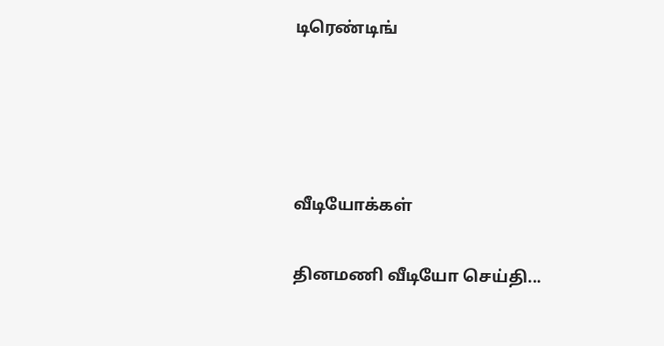டிரெண்டிங்




வீடியோக்கள்

தினமணி வீடியோ செய்தி...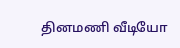தினமணி வீடியோ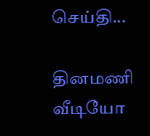செய்தி...

தினமணி வீடியோ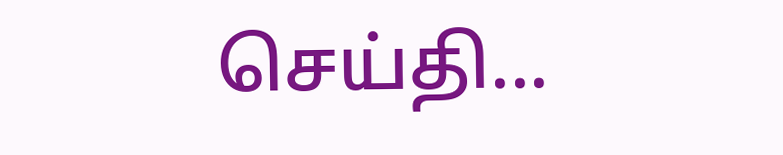செய்தி...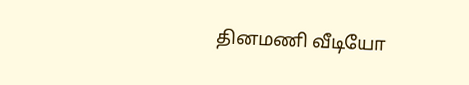தினமணி வீடியோ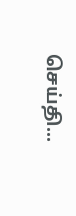செய்தி...